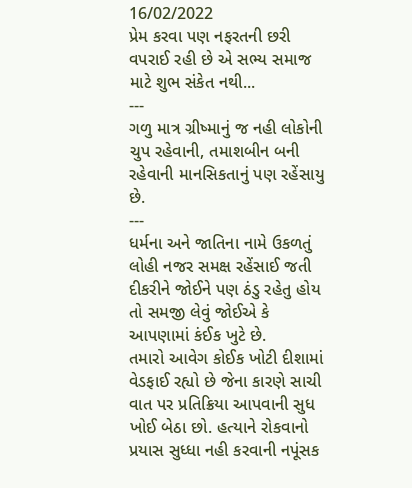16/02/2022
પ્રેમ કરવા પણ નફરતની છરી વપરાઈ રહી છે એ સભ્ય સમાજ માટે શુભ સંકેત નથી...
---
ગળુ માત્ર ગ્રીષ્માનું જ નહી લોકોની ચુપ રહેવાની, તમાશબીન બની રહેવાની માનસિકતાનું પણ રહેંસાયુ છે.
---
ધર્મના અને જાતિના નામે ઉકળતું લોહી નજર સમક્ષ રહેંસાઈ જતી દીકરીને જોઈને પણ ઠંડુ રહેતુ હોય તો સમજી લેવું જોઈએ કે આપણામાં કંઈક ખુટે છે.
તમારો આવેગ કોઈક ખોટી દીશામાં વેડફાઈ રહ્યો છે જેના કારણે સાચી વાત પર પ્રતિક્રિયા આપવાની સુધ ખોઈ બેઠા છો. હત્યાને રોકવાનો પ્રયાસ સુધ્ધા નહી કરવાની નપૂંસક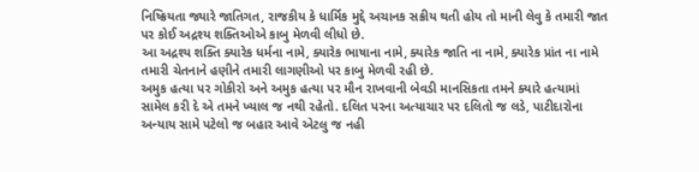નિષ્ક્રિયતા જ્યારે જાતિગત, રાજકીય કે ધાર્મિક મુદ્દે અચાનક સક્રીય થતી હોય તો માની લેવુ કે તમારી જાત પર કોઈ અદ્રશ્ય શક્તિઓએ કાબુ મેળવી લીધો છે.
આ અદ્રશ્ય શક્તિ ક્યારેક ધર્મના નામે, ક્યારેક ભાષાના નામે, ક્યારેક જાતિ ના નામે, ક્યારેક પ્રાંત ના નામે તમારી ચેતનાને હણીને તમારી લાગણીઓ પર કાબુ મેળવી રહી છે.
અમુક હત્યા પર ગોકીરો અને અમુક હત્યા પર મૌન રાખવાની બેવડી માનસિકતા તમને ક્યારે હત્યામાં સામેલ કરી દે એ તમને ખ્યાલ જ નથી રહેતો. દલિત પરના અત્યાચાર પર દલિતો જ લડે, પાટીદારોના અન્યાય સામે પટેલો જ બહાર આવે એટલુ જ નહી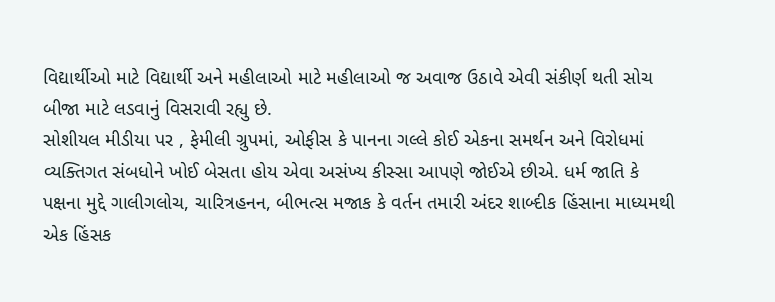વિદ્યાર્થીઓ માટે વિદ્યાર્થી અને મહીલાઓ માટે મહીલાઓ જ અવાજ ઉઠાવે એવી સંકીર્ણ થતી સોચ બીજા માટે લડવાનું વિસરાવી રહ્યુ છે.
સોશીયલ મીડીયા પર , ફેમીલી ગ્રુપમાં, ઓફીસ કે પાનના ગલ્લે કોઈ એકના સમર્થન અને વિરોધમાં વ્યક્તિગત સંબધોને ખોઈ બેસતા હોય એવા અસંખ્ય કીસ્સા આપણે જોઈએ છીએ. ધર્મ જાતિ કે પક્ષના મુદ્દે ગાલીગલોચ, ચારિત્રહનન, બીભત્સ મજાક કે વર્તન તમારી અંદર શાબ્દીક હિંસાના માધ્યમથી એક હિંસક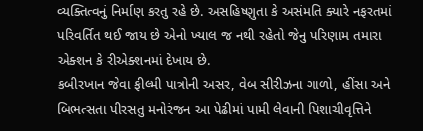વ્યક્તિત્વનું નિર્માણ કરતુ રહે છે. અસહિષ્ણુતા કે અસંમતિ ક્યારે નફરતમાં પરિવર્તિત થઈ જાય છે એનો ખ્યાલ જ નથી રહેતો જેનુ પરિણામ તમારા એક્શન કે રીએક્શનમાં દેખાય છે.
કબીરખાન જેવા ફીલ્મી પાત્રોની અસર, વેબ સીરીઝના ગાળો, હીંસા અને બિભત્સતા પીરસતુ મનોરંજન આ પેઢીમાં પામી લેવાની પિશાચીવૃત્તિને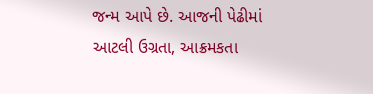જન્મ આપે છે. આજની પેઢીમાં આટલી ઉગ્રતા, આક્રમકતા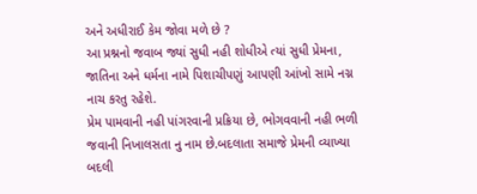અને અધીરાઈ કેમ જોવા મળે છે ?
આ પ્રશ્નનો જવાબ જ્યાં સુધી નહી શોધીએ ત્યાં સુધી પ્રેમના, જાતિના અને ધર્મના નામે પિશાચીપણું આપણી આંખો સામે નગ્ન નાચ કરતુ રહેશે.
પ્રેમ પામવાની નહી પાંગરવાની પ્રક્રિયા છે, ભોગવવાની નહી ભળી જવાની નિખાલસતા નુ નામ છે.બદલાતા સમાજે પ્રેમની વ્યાખ્યા બદલી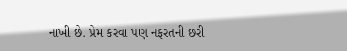નાખી છે. પ્રેમ કરવા પણ નફરતની છરી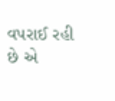વપરાઈ રહી છે એ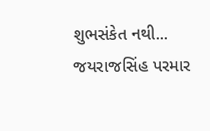શુભસંકેત નથી...
જયરાજસિંહ પરમાર